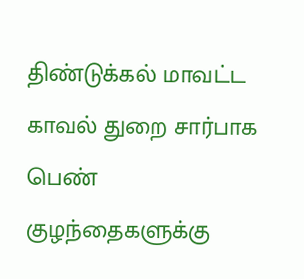திண்டுக்கல் மாவட்ட காவல் துறை சார்பாக பெண் குழந்தைகளுக்கு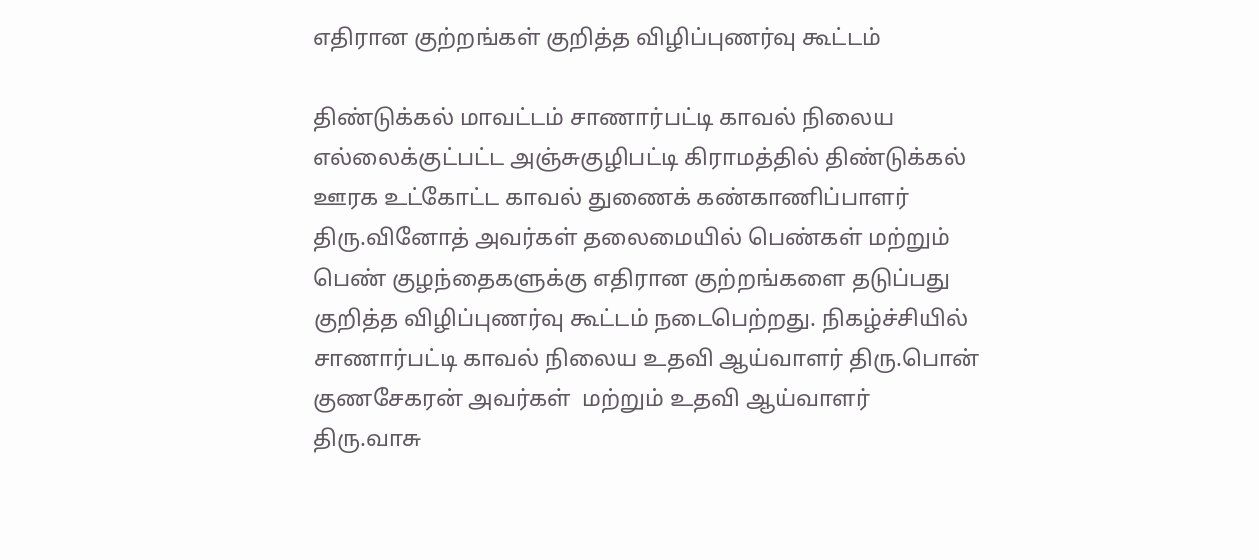எதிரான குற்றங்கள் குறித்த விழிப்புணர்வு கூட்டம்

திண்டுக்கல் மாவட்டம் சாணார்பட்டி காவல் நிலைய எல்லைக்குட்பட்ட அஞ்சுகுழிபட்டி கிராமத்தில் திண்டுக்கல் ஊரக உட்கோட்ட காவல் துணைக் கண்காணிப்பாளர் திரு.வினோத் அவர்கள் தலைமையில் பெண்கள் மற்றும் பெண் குழந்தைகளுக்கு எதிரான குற்றங்களை தடுப்பது குறித்த விழிப்புணர்வு கூட்டம் நடைபெற்றது. நிகழ்ச்சியில் சாணார்பட்டி காவல் நிலைய உதவி ஆய்வாளர் திரு.பொன் குணசேகரன் அவர்கள்  மற்றும் உதவி ஆய்வாளர் திரு.வாசு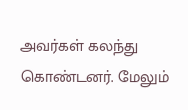அவர்கள் கலந்து கொண்டனர். மேலும்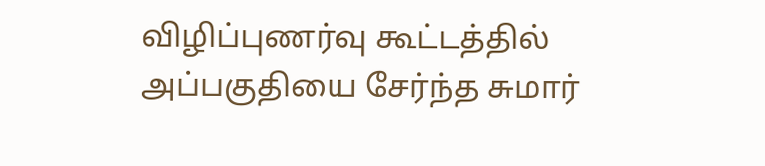விழிப்புணர்வு கூட்டத்தில் அப்பகுதியை சேர்ந்த சுமார்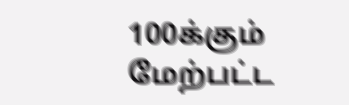100க்கும் மேற்பட்ட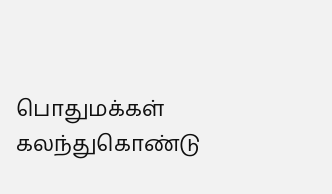பொதுமக்கள் கலந்துகொண்டு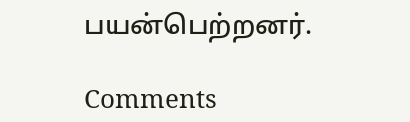பயன்பெற்றனர்.

Comments